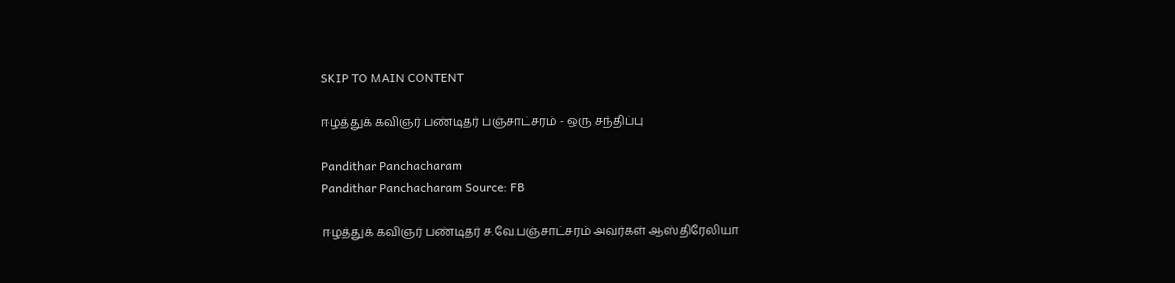SKIP TO MAIN CONTENT

ஈழத்துக் கவிஞர் பண்டிதர் பஞ்சாட்சரம் - ஒரு சந்திப்பு

Pandithar Panchacharam
Pandithar Panchacharam Source: FB

ஈழத்துக் கவிஞர் பண்டிதர் ச.வே.பஞ்சாட்சரம் அவர்கள் ஆஸ்திரேலியா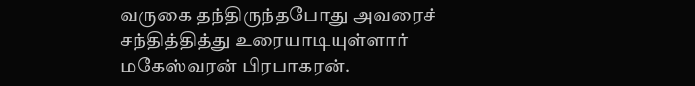வருகை தந்திருந்தபோது அவரைச் சந்தித்தித்து உரையாடியுள்ளார் மகேஸ்வரன் பிரபாகரன்.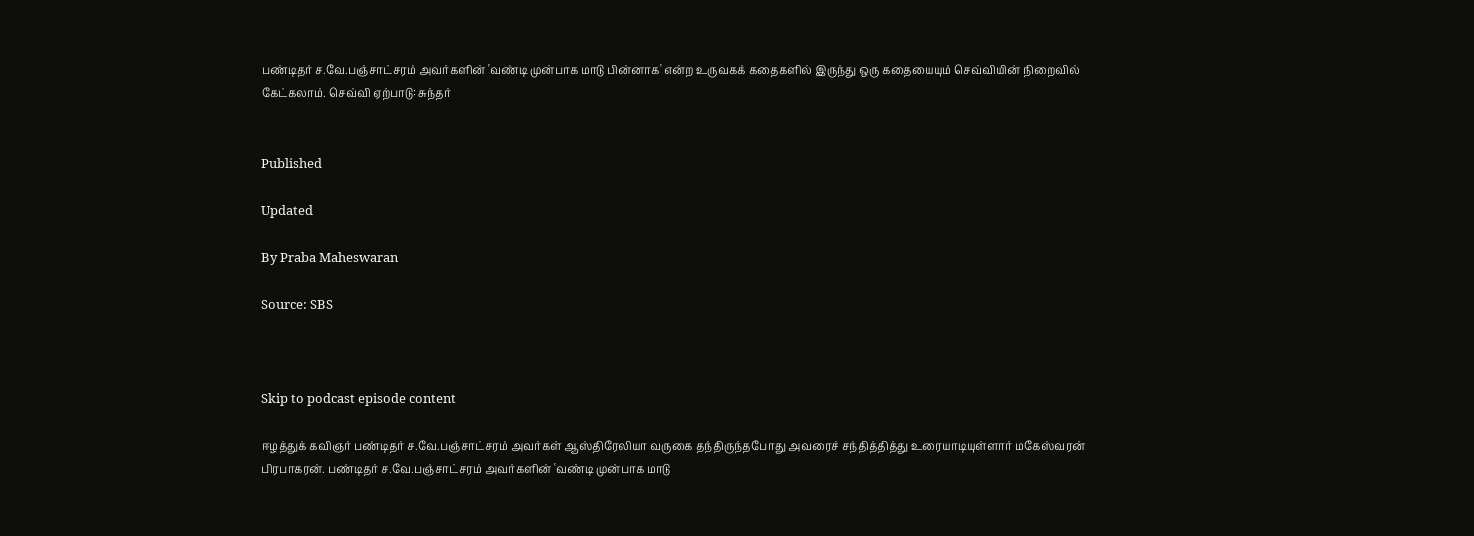பண்டிதர் ச.வே.பஞ்சாட்சரம் அவர்களின் 'வண்டி முன்பாக மாடு பின்னாக' என்ற உருவகக் கதைகளில் இருந்து ஒரு கதையையும் செவ்வியின் நிறைவில் கேட்கலாம். செவ்வி ஏற்பாடு: சுந்தர்


Published

Updated

By Praba Maheswaran

Source: SBS



Skip to podcast episode content

ஈழத்துக் கவிஞர் பண்டிதர் ச.வே.பஞ்சாட்சரம் அவர்கள் ஆஸ்திரேலியா வருகை தந்திருந்தபோது அவரைச் சந்தித்தித்து உரையாடியுள்ளார் மகேஸ்வரன் பிரபாகரன். பண்டிதர் ச.வே.பஞ்சாட்சரம் அவர்களின் 'வண்டி முன்பாக மாடு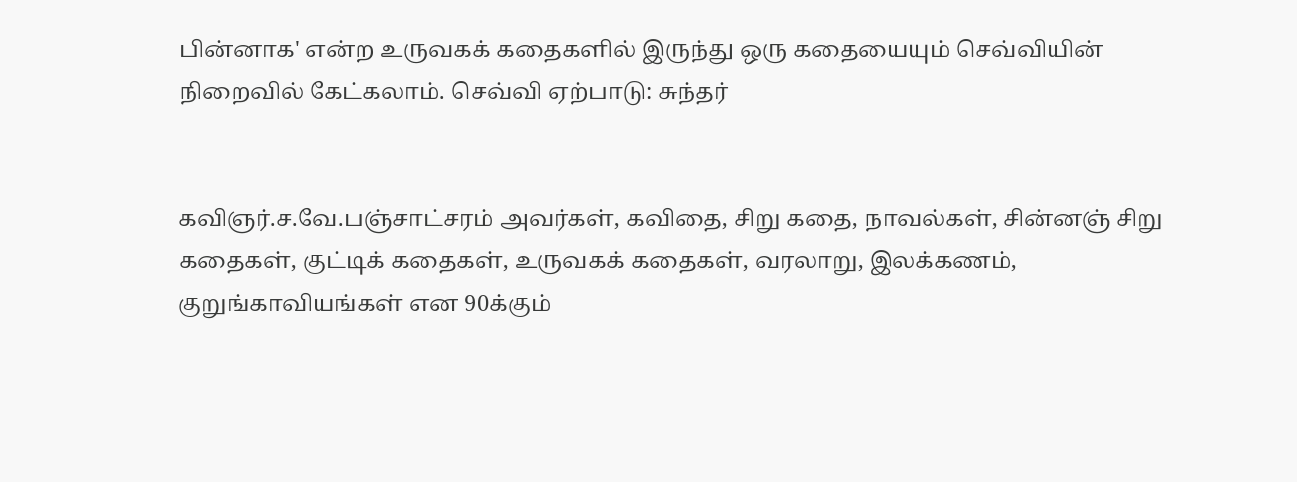பின்னாக' என்ற உருவகக் கதைகளில் இருந்து ஒரு கதையையும் செவ்வியின் நிறைவில் கேட்கலாம். செவ்வி ஏற்பாடு: சுந்தர்


கவிஞர்.ச.வே.பஞ்சாட்சரம் அவர்கள், கவிதை, சிறு கதை, நாவல்கள், சின்னஞ் சிறு கதைகள், குட்டிக் கதைகள், உருவகக் கதைகள், வரலாறு, இலக்கணம், குறுங்காவியங்கள் என 90க்கும்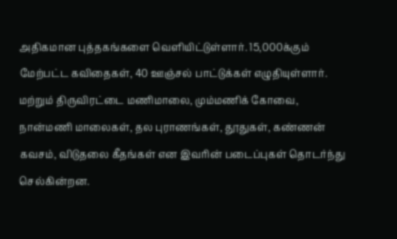அதிகமான புத்தகங்களை வெளியிட்டுள்ளார். 15,000க்கும் மேற்பட்ட கவிதைகள், 40 ஊஞ்சல் பாட்டுக்கள் எழுதியுள்ளார். மற்றும் திருவிரட்டை மணிமாலை, மும்மணிக் கோவை, நான்மணி மாலைகள், தல புராணங்கள், தூதுகள், கண்ணன் கவசம், விடுதலை கீதங்கள் என இவரின் படைப்புகள் தொடர்ந்து செல்கின்றன.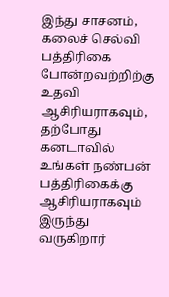இந்து சாசனம், கலைச் செல்வி பத்திரிகை போன்றவற்றிற்கு உதவி ஆசிரியராகவும், தற்போது கனடாவில் உங்கள் நண்பன் பத்திரிகைக்கு ஆசிரியராகவும் இருந்து வருகிறார்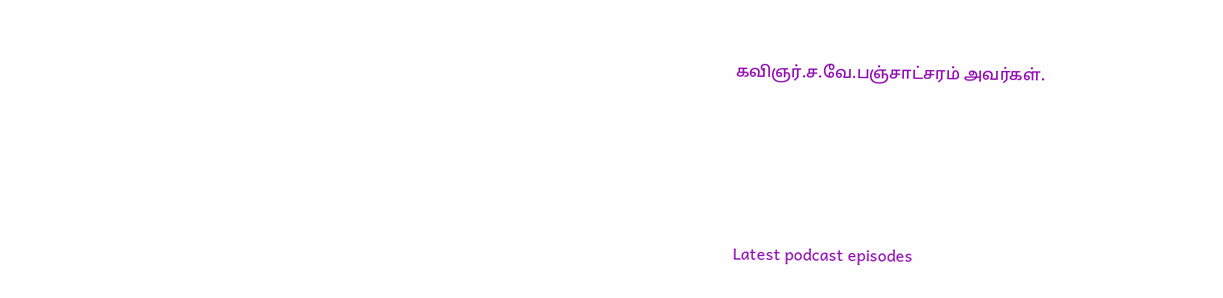கவிஞர்.ச.வே.பஞ்சாட்சரம் அவர்கள்.






Latest podcast episodes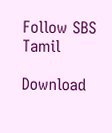Follow SBS Tamil

Download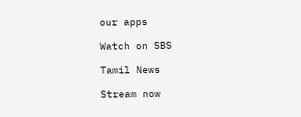our apps

Watch on SBS

Tamil News

Stream now